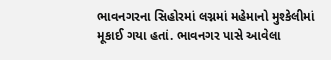ભાવનગરના સિહોરમાં લગ્નમાં મહેમાનો મુશ્કેલીમાં મૂકાઈ ગયા હતાં. ભાવનગર પાસે આવેલા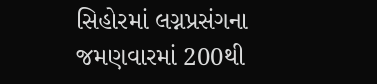સિહોરમાં લગ્નપ્રસંગના જમણવારમાં 200થી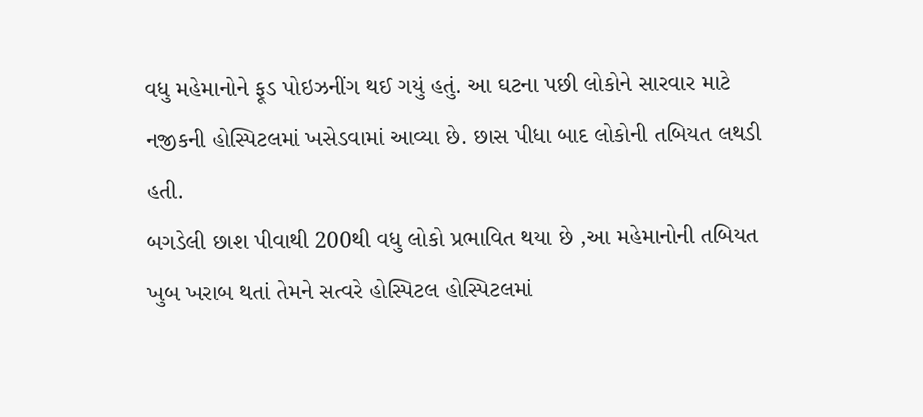વધુ મહેમાનોને ફૂડ પોઇઝનીંગ થઈ ગયું હતું. આ ઘટના પછી લોકોને સારવાર માટે નજીકની હોસ્પિટલમાં ખસેડવામાં આવ્યા છે. છાસ પીધા બાદ લોકોની તબિયત લથડી હતી.
બગડેલી છાશ પીવાથી 200થી વધુ લોકો પ્રભાવિત થયા છે ,આ મહેમાનોની તબિયત ખુબ ખરાબ થતાં તેમને સત્વરે હોસ્પિટલ હોસ્પિટલમાં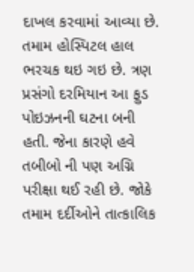દાખલ કરવામાં આવ્યા છે. તમામ હોસ્પિટલ હાલ ભરચક થઇ ગઇ છે. ત્રણ પ્રસંગો દરમિયાન આ ફુડ પોઇઝનની ઘટના બની હતી. જેના કારણે હવે તબીબો ની પણ અગ્નિ પરીક્ષા થઈ રહી છે. જોકે તમામ દર્દીઓને તાત્કાલિક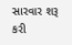સારવાર શરૂ કરી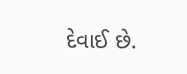દેવાઈ છે.